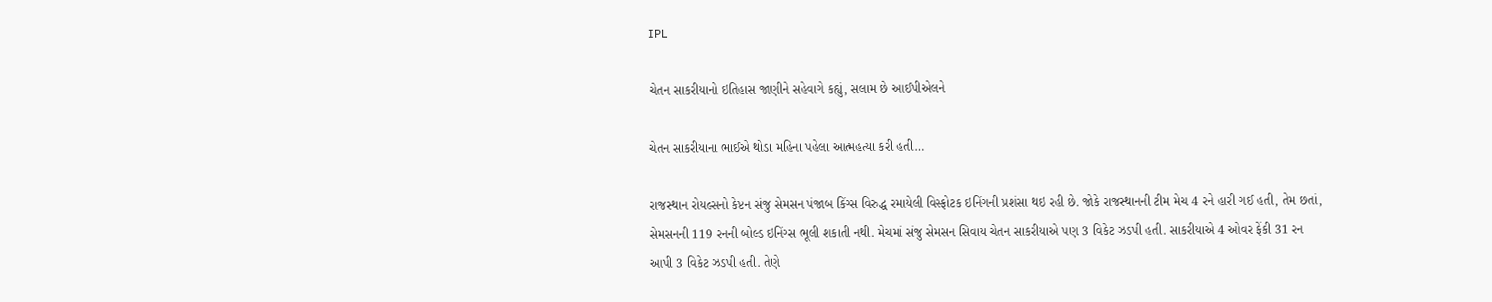IPL

ચેતન સાકરીયાનો ઇતિહાસ જાણીને સહેવાગે કહ્યું, સલામ છે આઈપીએલને

ચેતન સાકરીયાના ભાઈએ થોડા મહિના પહેલા આત્મહત્યા કરી હતી…

રાજસ્થાન રોયલ્સનો કેપ્ટન સંજુ સેમસન પંજાબ કિંગ્સ વિરુદ્ધ રમાયેલી વિસ્ફોટક ઇનિંગની પ્રશંસા થઇ રહી છે. જોકે રાજસ્થાનની ટીમ મેચ 4 રને હારી ગઈ હતી, તેમ છતાં, સેમસનની 119 રનની બોલ્ડ ઇનિંગ્સ ભૂલી શકાતી નથી. મેચમાં સંજુ સેમસન સિવાય ચેતન સાકરીયાએ પણ 3 વિકેટ ઝડપી હતી. સાકરીયાએ 4 ઓવર ફેંકી 31 રન આપી 3 વિકેટ ઝડપી હતી. તેણે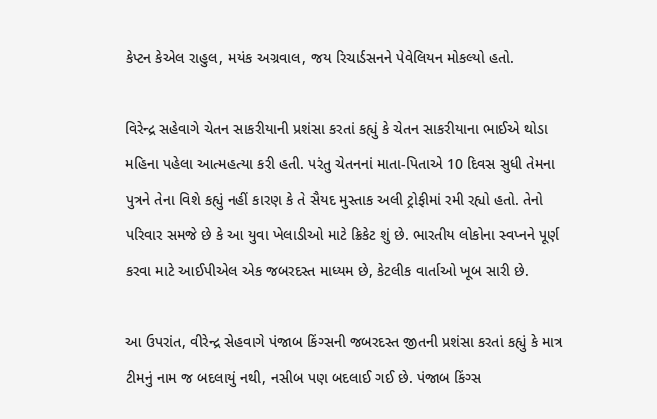કેપ્ટન કેએલ રાહુલ, મયંક અગ્રવાલ, જય રિચાર્ડસનને પેવેલિયન મોકલ્યો હતો.

વિરેન્દ્ર સહેવાગે ચેતન સાકરીયાની પ્રશંસા કરતાં કહ્યું કે ચેતન સાકરીયાના ભાઈએ થોડા મહિના પહેલા આત્મહત્યા કરી હતી. પરંતુ ચેતનનાં માતા-પિતાએ 10 દિવસ સુધી તેમના પુત્રને તેના વિશે કહ્યું નહીં કારણ કે તે સૈયદ મુસ્તાક અલી ટ્રોફીમાં રમી રહ્યો હતો. તેનો પરિવાર સમજે છે કે આ યુવા ખેલાડીઓ માટે ક્રિકેટ શું છે. ભારતીય લોકોના સ્વપ્નને પૂર્ણ કરવા માટે આઈપીએલ એક જબરદસ્ત માધ્યમ છે, કેટલીક વાર્તાઓ ખૂબ સારી છે.

આ ઉપરાંત, વીરેન્દ્ર સેહવાગે પંજાબ કિંગ્સની જબરદસ્ત જીતની પ્રશંસા કરતાં કહ્યું કે માત્ર ટીમનું નામ જ બદલાયું નથી, નસીબ પણ બદલાઈ ગઈ છે. પંજાબ કિંગ્સ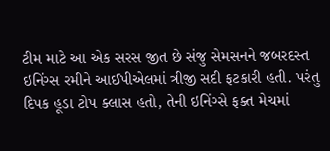ટીમ માટે આ એક સરસ જીત છે સંજુ સેમસનને જબરદસ્ત ઇનિંગ્સ રમીને આઈપીએલમાં ત્રીજી સદી ફટકારી હતી. પરંતુ દિપક હૂડા ટોપ ક્લાસ હતો, તેની ઇનિંગ્સે ફક્ત મેચમાં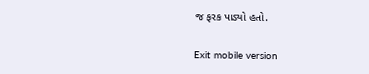જ ફરક પાડ્યો હતો.

Exit mobile version